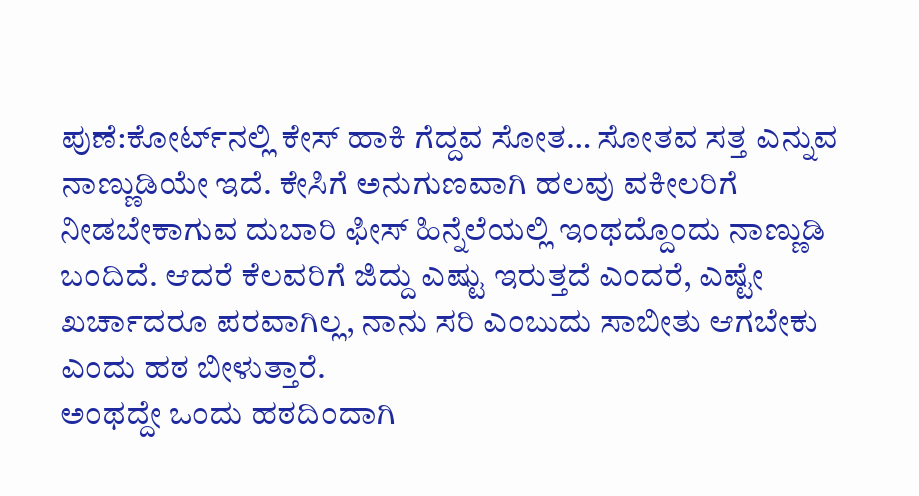ಪುಣೆ:ಕೋರ್ಟ್‌ನಲ್ಲಿ ಕೇಸ್‌ ಹಾಕಿ ಗೆದ್ದವ ಸೋತ… ಸೋತವ ಸತ್ತ ಎನ್ನುವ ನಾಣ್ಣುಡಿಯೇ ಇದೆ. ಕೇಸಿಗೆ ಅನುಗುಣವಾಗಿ ಹಲವು ವಕೀಲರಿಗೆ ನೀಡಬೇಕಾಗುವ ದುಬಾರಿ ಫೀಸ್‌ ಹಿನ್ನೆಲೆಯಲ್ಲಿ ಇಂಥದ್ದೊಂದು ನಾಣ್ಣುಡಿ ಬಂದಿದೆ. ಆದರೆ ಕೆಲವರಿಗೆ ಜಿದ್ದು ಎಷ್ಟು ಇರುತ್ತದೆ ಎಂದರೆ, ಎಷ್ಟೇ ಖರ್ಚಾದರೂ ಪರವಾಗಿಲ್ಲ, ನಾನು ಸರಿ ಎಂಬುದು ಸಾಬೀತು ಆಗಬೇಕು ಎಂದು ಹಠ ಬೀಳುತ್ತಾರೆ.
ಅಂಥದ್ದೇ ಒಂದು ಹಠದಿಂದಾಗಿ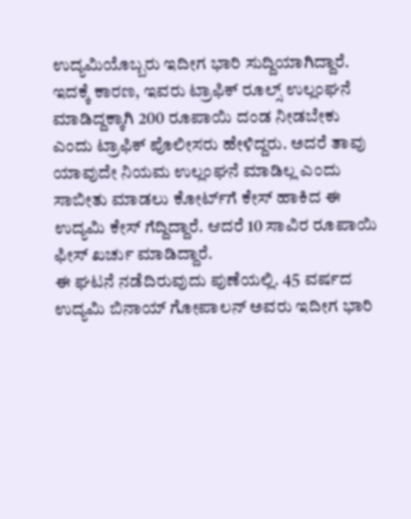ಉದ್ಯಮಿಯೊಬ್ಬರು ಇದೀಗ ಭಾರಿ ಸುದ್ದಿಯಾಗಿದ್ದಾರೆ. ಇದಕ್ಕೆ ಕಾರಣ, ಇವರು ಟ್ರಾಫಿಕ್‌ ರೂಲ್ಸ್‌ ಉಲ್ಲಂಘನೆ ಮಾಡಿದ್ದಕ್ಕಾಗಿ 200 ರೂಪಾಯಿ ದಂಡ ನೀಡಬೇಕು ಎಂದು ಟ್ರಾಫಿಕ್‌ ಪೊಲೀಸರು ಹೇಳಿದ್ದರು. ಅದರೆ ತಾವು ಯಾವುದೇ ನಿಯಮ ಉಲ್ಲಂಘನೆ ಮಾಡಿಲ್ಲ ಎಂದು ಸಾಬೀತು ಮಾಡಲು ಕೋರ್ಟ್‌ಗೆ ಕೇಸ್‌ ಹಾಕಿದ ಈ ಉದ್ಯಮಿ ಕೇಸ್‌ ಗೆದ್ದಿದ್ದಾರೆ. ಆದರೆ 10 ಸಾವಿರ ರೂಪಾಯಿ ಫೀಸ್‌ ಖರ್ಚು ಮಾಡಿದ್ದಾರೆ.
ಈ ಘಟನೆ ನಡೆದಿರುವುದು ಪುಣೆಯಲ್ಲಿ. 45 ವರ್ಷದ ಉದ್ಯಮಿ ಬಿನಾಯ್‌ ಗೋಪಾಲನ್ ಅವರು ಇದೀಗ ಭಾರಿ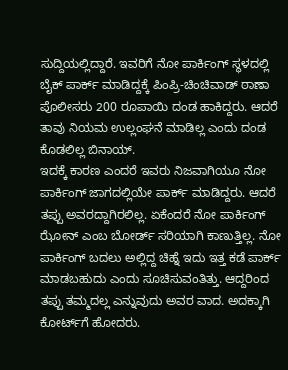ಸುದ್ದಿಯಲ್ಲಿದ್ದಾರೆ. ಇವರಿಗೆ ನೋ ಪಾರ್ಕಿಂಗ್‌ ಸ್ಥಳದಲ್ಲಿ ಬೈಕ್ ಪಾರ್ಕ್ ಮಾಡಿದ್ದಕ್ಕೆ ಪಿಂಪ್ರಿ-ಚಿಂಚಿವಾಡ್ ಠಾಣಾ ಪೊಲೀಸರು 200 ರೂಪಾಯಿ ದಂಡ ಹಾಕಿದ್ದರು. ಆದರೆ ತಾವು ನಿಯಮ ಉಲ್ಲಂಘನೆ ಮಾಡಿಲ್ಲ ಎಂದು ದಂಡ ಕೊಡಲಿಲ್ಲ ಬಿನಾಯ್‌.
ಇದಕ್ಕೆ ಕಾರಣ ಎಂದರೆ ಇವರು ನಿಜವಾಗಿಯೂ ನೋ ಪಾರ್ಕಿಂಗ್‌ ಜಾಗದಲ್ಲಿಯೇ ಪಾರ್ಕ್‌ ಮಾಡಿದ್ದರು. ಆದರೆ ತಪ್ಪು ಅವರದ್ದಾಗಿರಲಿಲ್ಲ. ಏಕೆಂದರೆ ನೋ ಪಾರ್ಕಿಂಗ್‌ ಝೋನ್ ಎಂಬ ಬೋರ್ಡ್ ಸರಿಯಾಗಿ ಕಾಣುತ್ತಿಲ್ಲ. ನೋ ಪಾರ್ಕಿಂಗ್‌ ಬದಲು ಅಲ್ಲಿದ್ದ ಚಿಹ್ನೆ ಇದು ಇತ್ತ ಕಡೆ ಪಾರ್ಕ್ ಮಾಡಬಹುದು ಎಂದು ಸೂಚಿಸುವಂತಿತ್ತು. ಆದ್ದರಿಂದ ತಪ್ಪು ತಮ್ಮದಲ್ಲ ಎನ್ನುವುದು ಅವರ ವಾದ. ಅದಕ್ಕಾಗಿ ಕೋರ್ಟ್‌ಗೆ ಹೋದರು.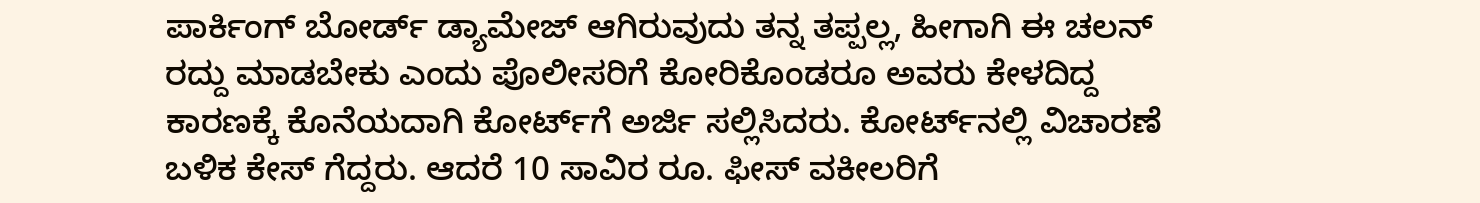ಪಾರ್ಕಿಂಗ್ ಬೋರ್ಡ್ ಡ್ಯಾಮೇಜ್ ಆಗಿರುವುದು ತನ್ನ ತಪ್ಪಲ್ಲ, ಹೀಗಾಗಿ ಈ ಚಲನ್ ರದ್ದು ಮಾಡಬೇಕು ಎಂದು ಪೊಲೀಸರಿಗೆ ಕೋರಿಕೊಂಡರೂ ಅವರು ಕೇಳದಿದ್ದ ಕಾರಣಕ್ಕೆ ಕೊನೆಯದಾಗಿ ಕೋರ್ಟ್‌ಗೆ ಅರ್ಜಿ ಸಲ್ಲಿಸಿದರು. ಕೋರ್ಟ್‌ನಲ್ಲಿ ವಿಚಾರಣೆ ಬಳಿಕ ಕೇಸ್‌ ಗೆದ್ದರು. ಆದರೆ 10 ಸಾವಿರ ರೂ. ಫೀಸ್‌ ವಕೀಲರಿಗೆ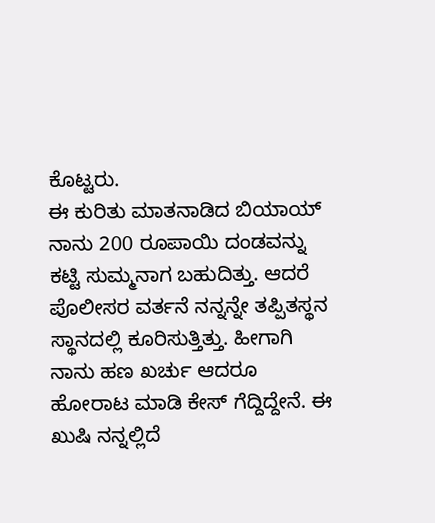ಕೊಟ್ಟರು.
ಈ ಕುರಿತು ಮಾತನಾಡಿದ ಬಿಯಾಯ್‌ ನಾನು 200 ರೂಪಾಯಿ ದಂಡವನ್ನು ಕಟ್ಟಿ ಸುಮ್ಮನಾಗ ಬಹುದಿತ್ತು. ಆದರೆ ಪೊಲೀಸರ ವರ್ತನೆ ನನ್ನನ್ನೇ ತಪ್ಪಿತಸ್ಥನ ಸ್ಥಾನದಲ್ಲಿ ಕೂರಿಸುತ್ತಿತ್ತು. ಹೀಗಾಗಿ ನಾನು ಹಣ ಖರ್ಚು ಆದರೂ ಹೋರಾಟ ಮಾಡಿ ಕೇಸ್ ಗೆದ್ದಿದ್ದೇನೆ. ಈ ಖುಷಿ ನನ್ನಲ್ಲಿದೆ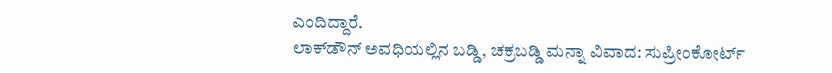ಎಂದಿದ್ದಾರೆ.
ಲಾಕ್‌ಡೌನ್‌ ಅವಧಿಯಲ್ಲಿನ ಬಡ್ಡಿ, ಚಕ್ರಬಡ್ಡಿ ಮನ್ನಾ ವಿವಾದ: ಸುಪ್ರೀಂ‌ಕೋರ್ಟ್‌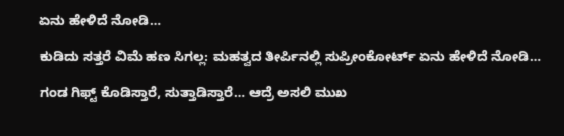ಏನು ಹೇಳಿದೆ ನೋಡಿ…

ಕುಡಿದು ಸತ್ತರೆ ವಿಮೆ ಹಣ ಸಿಗಲ್ಲ: ಮಹತ್ವದ ತೀರ್ಪಿನಲ್ಲಿ ಸುಪ್ರೀಂಕೋರ್ಟ್‌ ಏನು ಹೇಳಿದೆ ನೋಡಿ…

ಗಂಡ ಗಿಫ್ಟ್‌ ಕೊಡಿಸ್ತಾರೆ, ಸುತ್ತಾಡಿಸ್ತಾರೆ… ಆದ್ರೆ ಅಸಲಿ ಮುಖ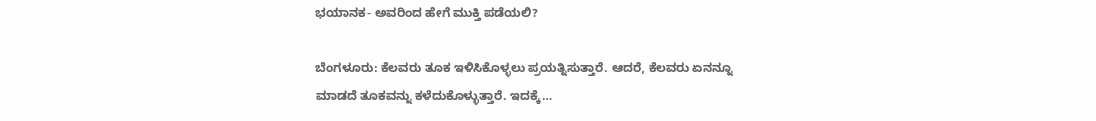ಭಯಾನಕ- ಅವರಿಂದ ಹೇಗೆ ಮುಕ್ತಿ ಪಡೆಯಲಿ?

ಬೆಂಗಳೂರು: ಕೆಲವರು ತೂಕ ಇಳಿಸಿಕೊಳ್ಳಲು ಪ್ರಯತ್ನಿಸುತ್ತಾರೆ. ಆದರೆ, ಕೆಲವರು ಏನನ್ನೂ ಮಾಡದೆ ತೂಕವನ್ನು ಕಳೆದುಕೊಳ್ಳುತ್ತಾರೆ. ಇದಕ್ಕೆ…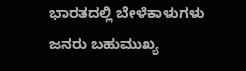ಭಾರತದಲ್ಲಿ ಬೇಳೆಕಾಳುಗಳು ಜನರು ಬಹುಮುಖ್ಯ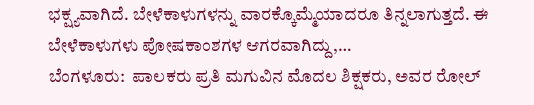ಭಕ್ಷ್ಯವಾಗಿದೆ. ಬೇಳೆಕಾಳುಗಳನ್ನು ವಾರಕ್ಕೊಮ್ಮೆಯಾದರೂ ತಿನ್ನಲಾಗುತ್ತದೆ. ಈ ಬೇಳೆಕಾಳುಗಳು ಪೋಷಕಾಂಶಗಳ ಆಗರವಾಗಿದ್ದು,…
ಬೆಂಗಳೂರು:  ಪಾಲಕರು ಪ್ರತಿ ಮಗುವಿನ ಮೊದಲ ಶಿಕ್ಷಕರು, ಅವರ ರೋಲ್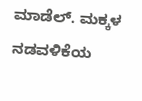ಮಾಡೆಲ್. ಮಕ್ಕಳ ನಡವಳಿಕೆಯ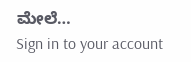ಮೇಲೆ…
Sign in to your account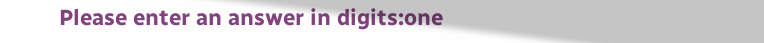Please enter an answer in digits:one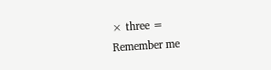× three =
Remember me